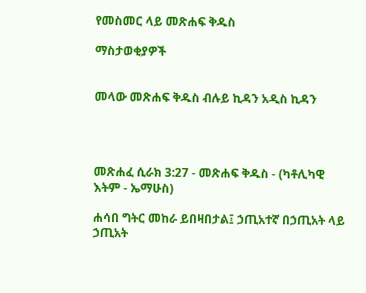የመስመር ላይ መጽሐፍ ቅዱስ

ማስታወቂያዎች


መላው መጽሐፍ ቅዱስ ብሉይ ኪዳን አዲስ ኪዳን




መጽሐፈ ሲራክ 3:27 - መጽሐፍ ቅዱስ - (ካቶሊካዊ እትም - ኤማሁስ)

ሐሳበ ግትር መከራ ይበዛበታል፤ ኃጢአተኛ በኃጢአት ላይ ኃጢአት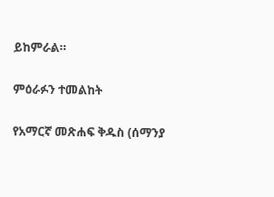ይከምራል።

ምዕራፉን ተመልከት

የአማርኛ መጽሐፍ ቅዱስ (ሰማንያ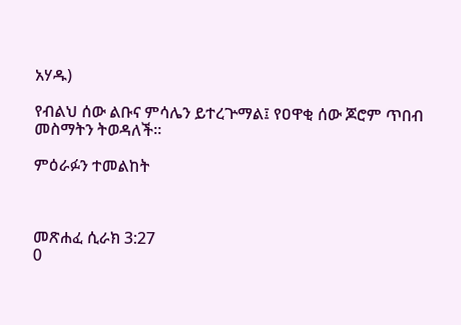አሃዱ)

የብልህ ሰው ልቡና ምሳሌን ይተረጕማል፤ የዐዋቂ ሰው ጆሮም ጥበብ መስማትን ትወዳለች።

ምዕራፉን ተመልከት



መጽሐፈ ሲራክ 3:27
0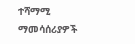ተሻማሚ ማመሳሰሪያዎች